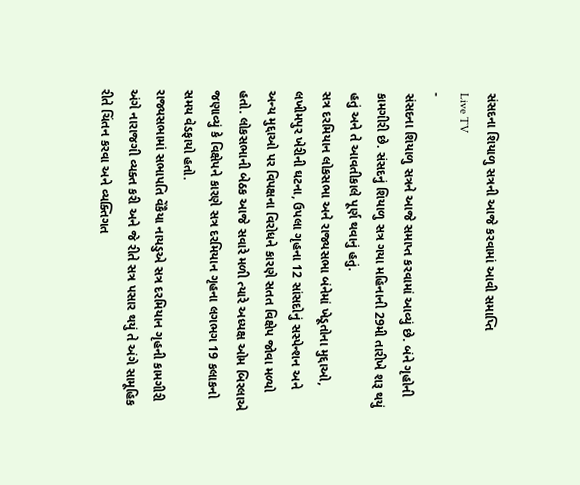સંસદના શિયાળુ સત્રની આજે કરવામાં આવી સમાપ્તિ
Live TV
-
સંસદના શિયાળુ સત્રને આજે સમાપ્ત કરવામાં આવ્યું છે. બંને ગૃહોની કામગીરી છે. સંસદનું શિયાળુ સત્ર ગયા મહિનાની 29મી તારીખે શરૂ થયું હતું અને તે આવતીકાલે પૂર્ણ થવાનું હતું.
સત્ર દરમિયાન લોકસભા અને રાજ્યસભા બંનેમાં ખેડૂતોના મુદ્દાઓ, લખીમપુર ખેરીની ઘટના, ઉપલા ગૃહના 12 સાંસદોનું સસ્પેન્શન અને અન્ય મુદ્દાઓ પર વિપક્ષના વિરોધને કારણે સતત વિક્ષેપ જોવા મળ્યો હતો. લોકસભાની બેઠક આજે સવારે મળી ત્યારે અધ્યક્ષ ઓમ બિરલાએ જણાવ્યું કે વિક્ષેપને કારણે સત્ર દરમિયાન ગૃહના લગભગ 19 કલાકનો સમય વેડફાયો હતો.
રાજ્યસભામાં સભાપતિ વેંકૈયા નાયડુએ સત્ર દરમિયાન ગૃહની કામગીરી અંગે નારાજગી વ્યક્ત કરી અને જે રીતે સત્ર પસાર થયું તે અંગે સામૂહિક રીતે ચિંતન કરવા અને વ્યક્તિગત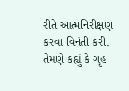રીતે આત્મનિરીક્ષણ કરવા વિનંતી કરી. તેમણે કહ્યું કે ગૃહ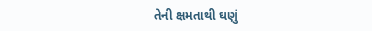તેની ક્ષમતાથી ઘણું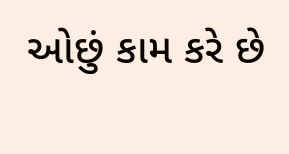ઓછું કામ કરે છે